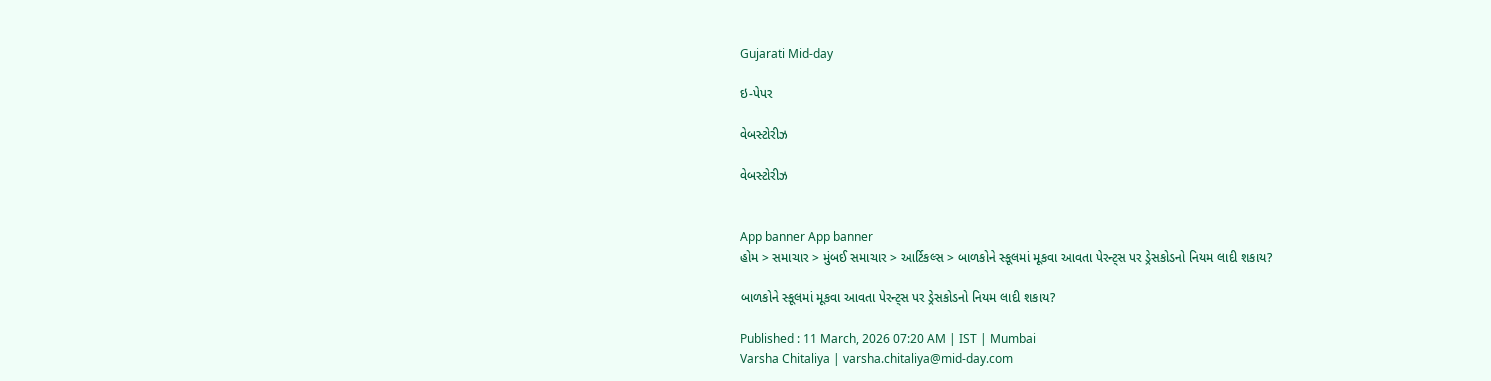Gujarati Mid-day

ઇ-પેપર

વેબસ્ટોરીઝ

વેબસ્ટોરીઝ


App banner App banner
હોમ > સમાચાર > મુંબઈ સમાચાર > આર્ટિકલ્સ > બાળકોને સ્કૂલમાં મૂકવા આવતા પેરન્ટ્સ પર ડ્રેસકોડનો નિયમ લાદી શકાય?

બાળકોને સ્કૂલમાં મૂકવા આવતા પેરન્ટ્સ પર ડ્રેસકોડનો નિયમ લાદી શકાય?

Published : 11 March, 2026 07:20 AM | IST | Mumbai
Varsha Chitaliya | varsha.chitaliya@mid-day.com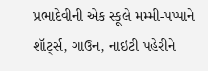પ્રભાદેવીની એક સ્કૂલે મમ્મી-પપ્પાને શૉર્ટ્‍સ, ગાઉન, નાઇટી પહેરીને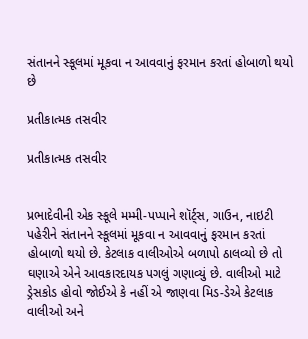સંતાનને સ્કૂલમાં મૂકવા ન આવવાનું ફરમાન કરતાં હોબાળો થયો છે

પ્રતીકાત્મક તસવીર

પ્રતીકાત્મક તસવીર


પ્રભાદેવીની એક સ્કૂલે મમ્મી-પપ્પાને શૉર્ટ્‍સ, ગાઉન, નાઇટી પહેરીને સંતાનને સ્કૂલમાં મૂકવા ન આવવાનું ફરમાન કરતાં હોબાળો થયો છે. કેટલાક વાલીઓએ બળાપો ઠાલવ્યો છે તો ઘણાએ એને આવકારદાયક પગલું ગણાવ્યું છે. વાલીઓ માટે ડ્રેસકોડ હોવો જોઈએ કે નહીં એ જાણવા મિડ-ડેએ કેટલાક વાલીઓ અને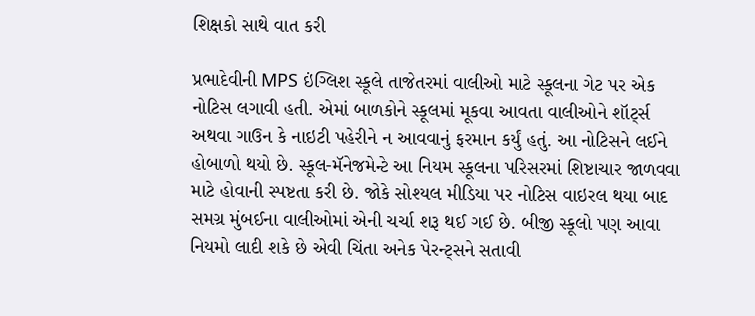શિક્ષકો સાથે વાત કરી

પ્રભાદેવીની MPS ઇંગ્લિશ સ્કૂલે તાજેતરમાં વાલીઓ માટે સ્કૂલના ગેટ પર એક નોટિસ લગાવી હતી. એમાં બાળકોને સ્કૂલમાં મૂકવા આવતા વાલીઓને શૉર્ટ્‍સ અથવા ગાઉન કે નાઇટી પહેરીને ન આવવાનું ફરમાન કર્યું હતું. આ નોટિસને લઈને હોબાળો થયો છે. સ્કૂલ-મૅનેજમેન્ટે આ નિયમ સ્કૂલના પરિસરમાં શિષ્ટાચાર જાળવવા માટે હોવાની સ્પષ્ટતા કરી છે. જોકે સોશ્યલ મીડિયા પર નોટિસ વાઇરલ થયા બાદ સમગ્ર મુંબઈના વાલીઓમાં એની ચર્ચા શરૂ થઈ ગઈ છે. બીજી સ્કૂલો પણ આવા નિયમો લાદી શકે છે એવી ચિંતા અનેક પેરન્ટ્સને સતાવી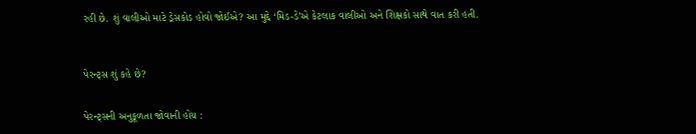રહી છે. શું વાલીઓ માટે ડ્રેસકોડ હોવો જોઈએ? આ મુદ્દે ‘મિડ-ડે’એ કેટલાક વાલીઓ અને શિક્ષકો સાથે વાત કરી હતી.



પેરન્ટ્સ શું કહે છે?


પેરન્ટ્સની અનુકૂળતા જોવાની હોય :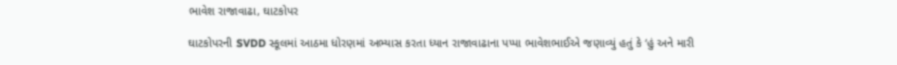ભાવેશ રાજાવાઢા, ઘાટકોપર

ઘાટકોપરની SVDD સ્કૂલમાં આઠમા ધોરણમાં અભ્યાસ કરતા ધ્યાન રાજાવાઢાના પપ્પા ભાવેશભાઈએ જણાવ્યું હતું કે ‘હું અને મારી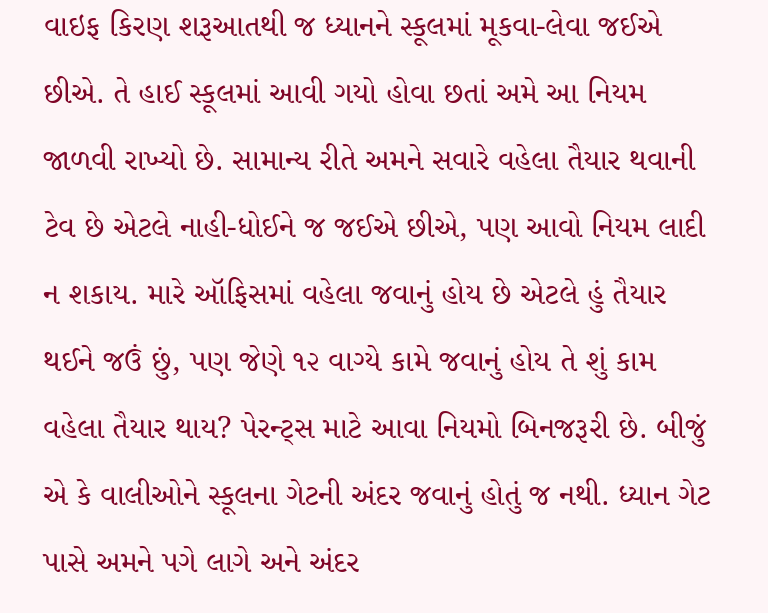વાઇફ કિરણ શરૂઆતથી જ ધ્યાનને સ્કૂલમાં મૂકવા-લેવા જઈએ છીએ. તે હાઈ સ્કૂલમાં આવી ગયો હોવા છતાં અમે આ નિયમ જાળવી રાખ્યો છે. સામાન્ય રીતે અમને સવારે વહેલા તૈયાર થવાની ટેવ છે એટલે નાહી-ધોઈને જ જઈએ છીએ, પણ આવો નિયમ લાદી ન શકાય. મારે ઑફિસમાં વહેલા જવાનું હોય છે એટલે હું તૈયાર થઈને જઉં છું, પણ જેણે ૧૨ વાગ્યે કામે જવાનું હોય તે શું કામ વહેલા તૈયાર થાય? પેરન્ટ્સ માટે આવા નિયમો બિનજરૂરી છે. બીજું એ કે વાલીઓને સ્કૂલના ગેટની અંદર જવાનું હોતું જ નથી. ધ્યાન ગેટ પાસે અમને પગે લાગે અને અંદર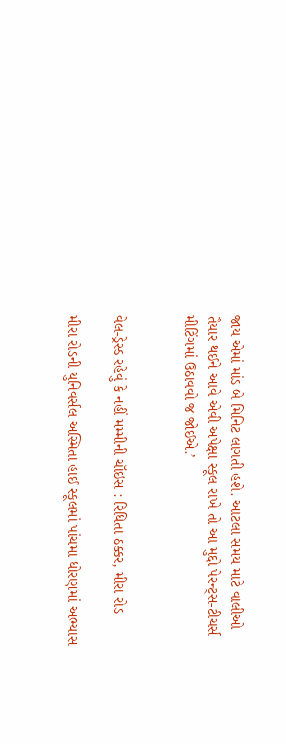જાય એમાં માંડ બે મિનિટ લાગતી હશે. આટલા સમય માટે વાલીઓ તૈયાર થઈને આવે એવી અપેક્ષા સ્કૂલ રાખે તો આ મુદ્દો પેરન્ટ્સ-ટીચર્સ મીટિંગમાં ઉઠાવવો જ જોઈએ.’


વેલ-ડ્રેસ્ડ રહેવું કે નહીં મમ્મીની ચૉઇસ : રિધિતા ઠક્કર, મીરા રોડ

મીરા રોડની યુનિવર્સલ અસ્મિતા હાઈ સ્કૂલમાં પાંચમા ધોરણમાં અભ્યાસ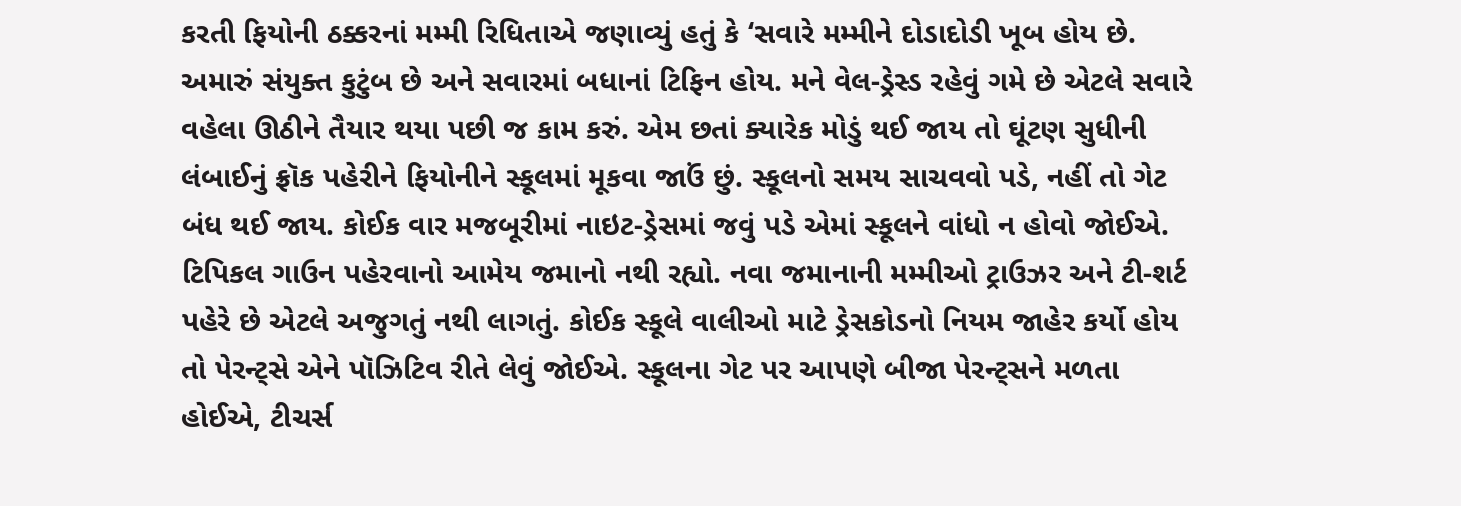કરતી ફિયોની ઠક્કરનાં મમ્મી રિધિતાએ જણાવ્યું હતું કે ‘સવારે મમ્મીને દોડાદોડી ખૂબ હોય છે. અમારું સંયુક્ત કુટુંબ છે અને સવારમાં બધાનાં ટિફિન હોય. મને વેલ-ડ્રેસ્ડ રહેવું ગમે છે એટલે સવારે વહેલા ઊઠીને તૈયાર થયા પછી જ કામ કરું. એમ છતાં ક્યારેક મોડું થઈ જાય તો ઘૂંટણ સુધીની લંબાઈનું ફ્રૉક પહેરીને ફિયોનીને સ્કૂલમાં મૂકવા જાઉં છું. સ્કૂલનો સમય સાચવવો પડે, નહીં તો ગેટ બંધ થઈ જાય. કોઈક વાર મજબૂરીમાં નાઇટ-ડ્રેસમાં જવું પડે એમાં સ્કૂલને વાંધો ન હોવો જોઈએ. ટિપિકલ ગાઉન પહેરવાનો આમેય જમાનો નથી રહ્યો. નવા જમાનાની મમ્મીઓ ટ્રાઉઝર અને ટી-શર્ટ પહેરે છે એટલે અજુગતું નથી લાગતું. કોઈક સ્કૂલે વાલીઓ માટે ડ્રેસકોડનો નિયમ જાહેર કર્યો હોય તો પેરન્ટ્સે એને પૉઝિટિવ રીતે લેવું જોઈએ. સ્કૂલના ગેટ પર આપણે બીજા પેરન્ટ્સને મળતા હોઈએ, ટીચર્સ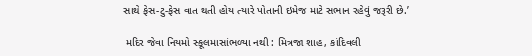સાથે ફેસ-ટુ-ફેસ વાત થતી હોય ત્યારે પોતાની ઇમેજ માટે સભાન રહેવું જરૂરી છે.’

 મદિર જેવા નિયમો સ્કૂલમાસાંભળ્યા નથી : મિત્રજા શાહ, કાંદિવલી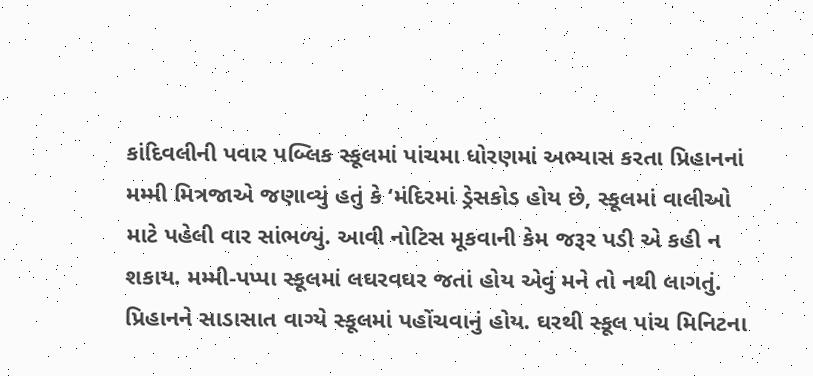કાંદિવલીની પવાર પબ્લિક સ્કૂલમાં પાંચમા ધોરણમાં અભ્યાસ કરતા પ્રિહાનનાં મમ્મી મિત્રજાએ જણાવ્યું હતું કે ‘મંદિરમાં ડ્રેસકોડ હોય છે, સ્કૂલમાં વાલીઓ માટે પહેલી વાર સાંભળ્યું. આવી નોટિસ મૂકવાની કેમ જરૂર પડી એ કહી ન શકાય. મમ્મી-પપ્પા સ્કૂલમાં લઘરવઘર જતાં હોય એવું મને તો નથી લાગતું. પ્રિહાનને સાડાસાત વાગ્યે સ્કૂલમાં પહોંચવાનું હોય. ઘરથી સ્કૂલ પાંચ મિનિટના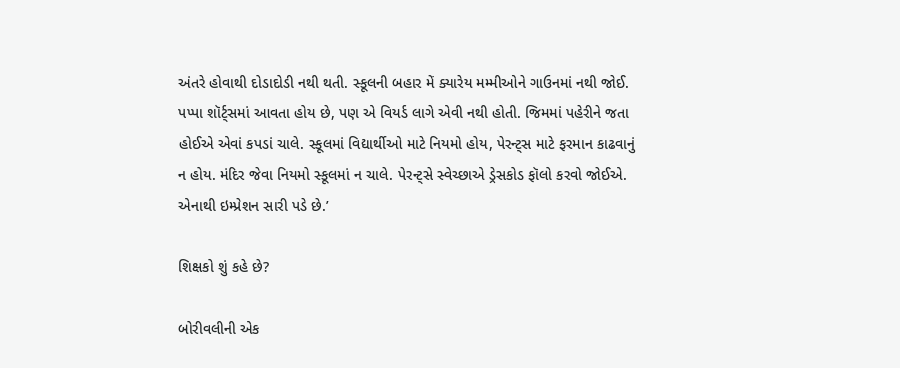અંતરે હોવાથી દોડાદોડી નથી થતી. સ્કૂલની બહાર મેં ક્યારેય મમ્મીઓને ગાઉનમાં નથી જોઈ. પપ્પા શૉર્ટ્‍સમાં આવતા હોય છે, પણ એ વિયર્ડ લાગે એવી નથી હોતી. જિમમાં પહેરીને જતા હોઈએ એવાં કપડાં ચાલે. સ્કૂલમાં વિદ્યાર્થીઓ માટે નિયમો હોય, પેરન્ટ્સ માટે ફરમાન કાઢવાનું ન હોય. મંદિર જેવા નિયમો સ્કૂલમાં ન ચાલે. પેરન્ટ્સે સ્વેચ્છાએ ડ્રેસકોડ ફૉલો કરવો જોઈએ. એનાથી ઇમ્પ્રેશન સારી પડે છે.’

શિક્ષકો શું કહે છે?

બોરીવલીની એક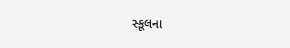સ્કૂલના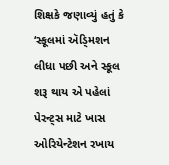શિક્ષકે જણાવ્યું હતું કે ‘સ્કૂલમાં ઍડ્‍મિશન લીધા પછી અને સ્કૂલ શરૂ થાય એ પહેલાં પેરન્ટ્સ માટે ખાસ ઓરિયેન્ટેશન રખાય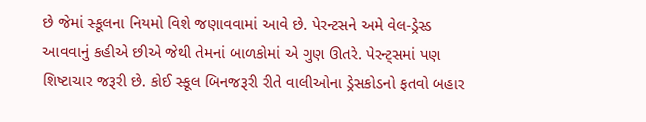છે જેમાં સ્કૂલના નિયમો વિશે જણાવવામાં આવે છે. પેરન્ટસને અમે વેલ-ડ્રેસ્ડ આવવાનું કહીએ છીએ જેથી તેમનાં બાળકોમાં એ ગુણ ઊતરે. પેરન્ટ્સમાં પણ શિષ્ટાચાર જરૂરી છે. કોઈ સ્કૂલ બિનજરૂરી રીતે વાલીઓના ડ્રેસકોડનો ફતવો બહાર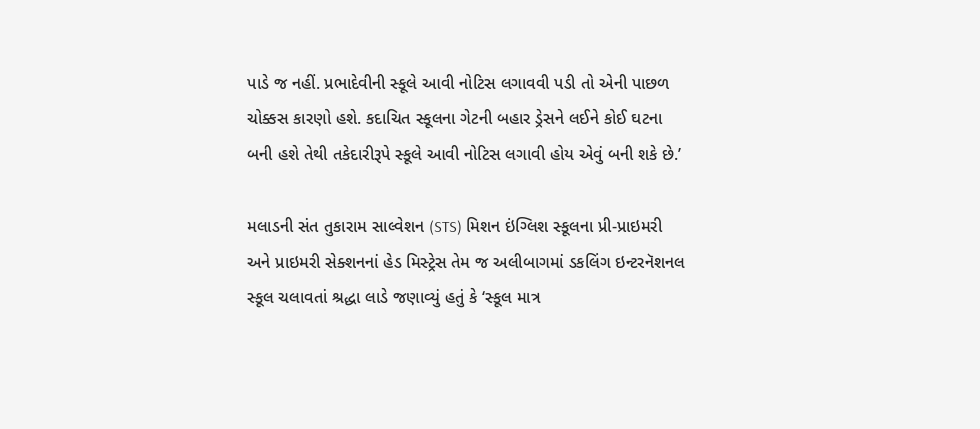પાડે જ નહીં. પ્રભાદેવીની સ્કૂલે આવી નોટિસ લગાવવી પડી તો એની પાછળ ચોક્કસ કારણો હશે. કદાચિત સ્કૂલના ગેટની બહાર ડ્રેસને લઈને કોઈ ઘટના બની હશે તેથી તકેદારીરૂપે સ્કૂલે આવી નોટિસ લગાવી હોય એવું બની શકે છે.’

મલાડની સંત તુકારામ સાલ્વેશન (STS) મિશન ઇંગ્લિશ સ્કૂલના પ્રી-પ્રાઇમરી અને પ્રાઇમરી સેક્શનનાં હેડ મિસ્ટ્રેસ તેમ જ અલીબાગમાં ડકલિંગ ઇન્ટરનૅશનલ સ્કૂલ ચલાવતાં શ્રદ્ધા લાડે જણાવ્યું હતું કે ‘સ્કૂલ માત્ર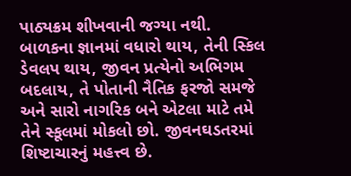પાઠ્યક્રમ શીખવાની જગ્યા નથી. બાળકના જ્ઞાનમાં વધારો થાય, તેની સ્કિલ ડેવલપ થાય, જીવન પ્રત્યેનો અભિગમ બદલાય, તે પોતાની નૈતિક ફરજો સમજે અને સારો નાગરિક બને એટલા માટે તમે તેને સ્કૂલમાં મોકલો છો. જીવનઘડતરમાં શિષ્ટાચારનું મહત્ત્વ છે.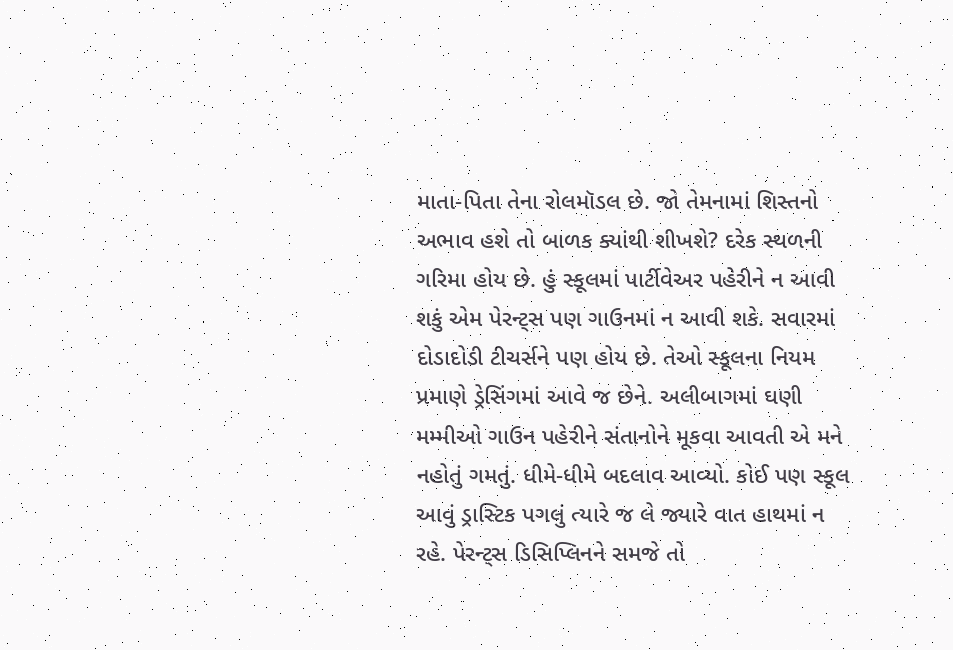માતા-પિતા તેના રોલમૉડલ છે. જો તેમનામાં શિસ્તનો અભાવ હશે તો બાળક ક્યાંથી શીખશે? દરેક સ્થળની ગરિમા હોય છે. હું સ્કૂલમાં પાર્ટીવેઅર પહેરીને ન આવી શકું એમ પેરન્ટ્સ પણ ગાઉનમાં ન આવી શકે. સવારમાં દોડાદોડી ટીચર્સને પણ હોય છે. તેઓ સ્કૂલના નિયમ પ્રમાણે ડ્રેસિંગમાં આવે જ છેને. અલીબાગમાં ઘણી મમ્મીઓ ગાઉન પહેરીને સંતાનોને મૂકવા આવતી એ મને નહોતું ગમતું. ધીમે-ધીમે બદલાવ આવ્યો. કોઈ પણ સ્કૂલ આવું ડ્રાસ્ટિક પગલું ત્યારે જ લે જ્યારે વાત હાથમાં ન રહે. પેરન્ટ્સ ડિસિપ્લિનને સમજે તો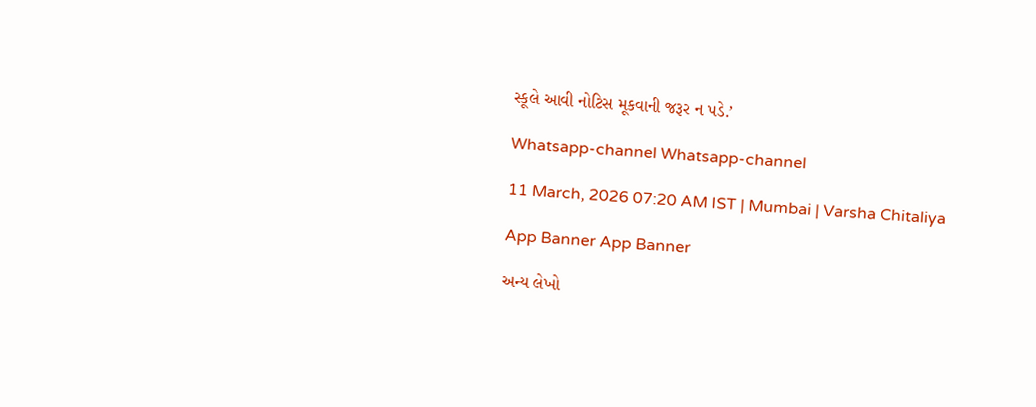સ્કૂલે આવી નોટિસ મૂકવાની જરૂર ન પડે.’

Whatsapp-channel Whatsapp-channel

11 March, 2026 07:20 AM IST | Mumbai | Varsha Chitaliya

App Banner App Banner

અન્ય લેખો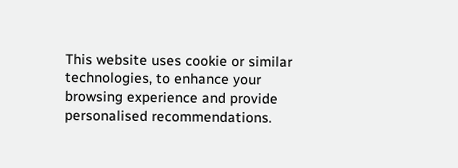This website uses cookie or similar technologies, to enhance your browsing experience and provide personalised recommendations.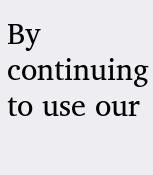By continuing to use our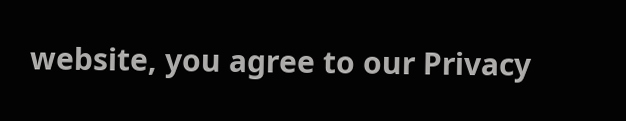website, you agree to our Privacy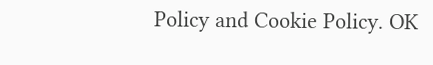Policy and Cookie Policy. OK